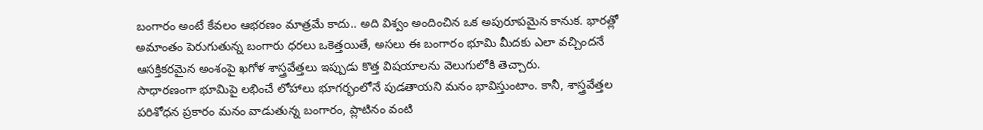బంగారం అంటే కేవలం ఆభరణం మాత్రమే కాదు.. అది విశ్వం అందించిన ఒక అపురూపమైన కానుక. భారత్లో అమాంతం పెరుగుతున్న బంగారు ధరలు ఒకెత్తయితే, అసలు ఈ బంగారం భూమి మీదకు ఎలా వచ్చిందనే ఆసక్తికరమైన అంశంపై ఖగోళ శాస్త్రవేత్తలు ఇప్పుడు కొత్త విషయాలను వెలుగులోకి తెచ్చారు.
సాధారణంగా భూమిపై లభించే లోహాలు భూగర్భంలోనే పుడతాయని మనం భావిస్తుంటాం. కానీ, శాస్త్రవేత్తల పరిశోధన ప్రకారం మనం వాడుతున్న బంగారం, ప్లాటినం వంటి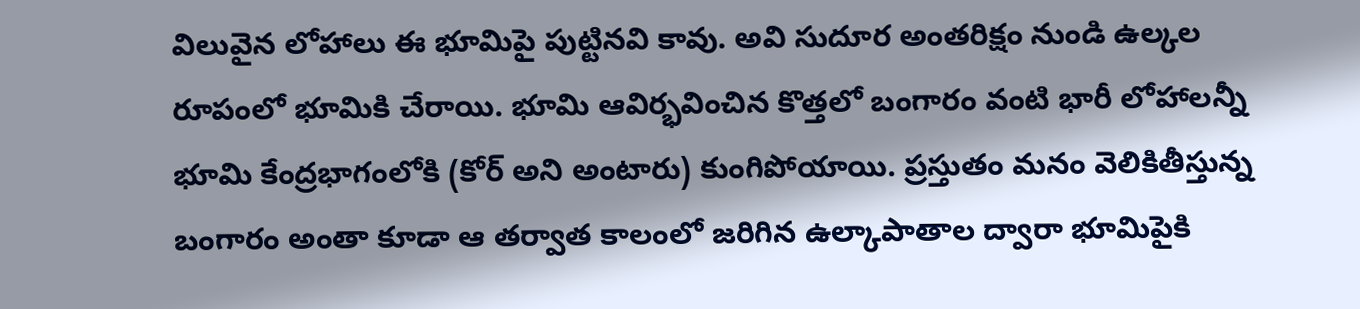విలువైన లోహాలు ఈ భూమిపై పుట్టినవి కావు. అవి సుదూర అంతరిక్షం నుండి ఉల్కల రూపంలో భూమికి చేరాయి. భూమి ఆవిర్భవించిన కొత్తలో బంగారం వంటి భారీ లోహాలన్నీ భూమి కేంద్రభాగంలోకి (కోర్ అని అంటారు) కుంగిపోయాయి. ప్రస్తుతం మనం వెలికితీస్తున్న బంగారం అంతా కూడా ఆ తర్వాత కాలంలో జరిగిన ఉల్కాపాతాల ద్వారా భూమిపైకి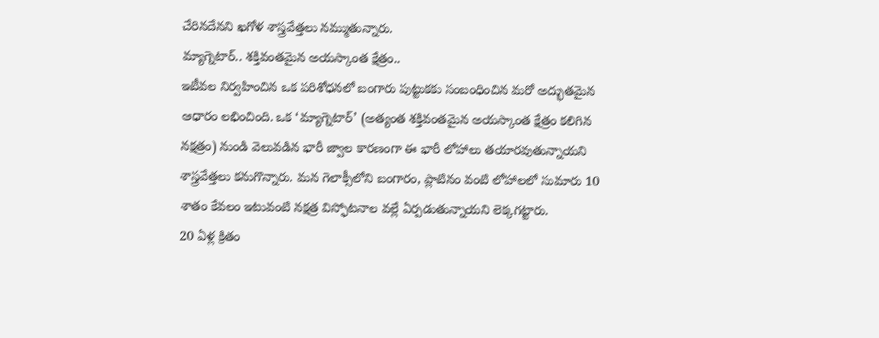చేరినదేనని ఖగోళ శాస్త్రవేత్తలు నమ్ముతున్నారు.
మ్యాగ్నెటార్.. శక్తివంతమైన అయస్కాంత క్షేత్రం..
ఇటీవల నిర్వహించిన ఒక పరిశోధనలో బంగారు పుట్టుకకు సంబంధించిన మరో అద్భుతమైన ఆధారం లభించింది. ఒక ‘మ్యాగ్నెటార్’ (అత్యంత శక్తివంతమైన అయస్కాంత క్షేత్రం కలిగిన నక్షత్రం) నుండి వెలువడిన భారీ జ్వాల కారణంగా ఈ భారీ లోహాలు తయారవుతున్నాయని శాస్త్రవేత్తలు కనుగొన్నారు. మన గెలాక్సీలోని బంగారం, ప్లాటినం వంటి లోహాలలో సుమారు 10 శాతం కేవలం ఇటువంటి నక్షత్ర విస్ఫోటనాల వల్లే ఏర్పడుతున్నాయని లెక్కగట్టారు.
20 ఏళ్ల క్రితం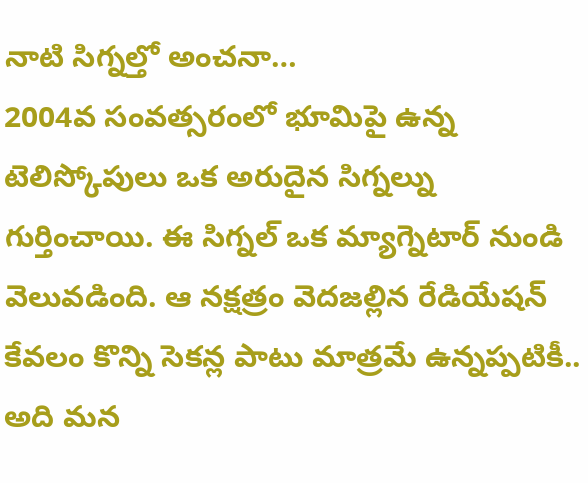నాటి సిగ్నల్తో అంచనా…
2004వ సంవత్సరంలో భూమిపై ఉన్న టెలిస్కోపులు ఒక అరుదైన సిగ్నల్ను గుర్తించాయి. ఈ సిగ్నల్ ఒక మ్యాగ్నెటార్ నుండి వెలువడింది. ఆ నక్షత్రం వెదజల్లిన రేడియేషన్ కేవలం కొన్ని సెకన్ల పాటు మాత్రమే ఉన్నప్పటికీ.. అది మన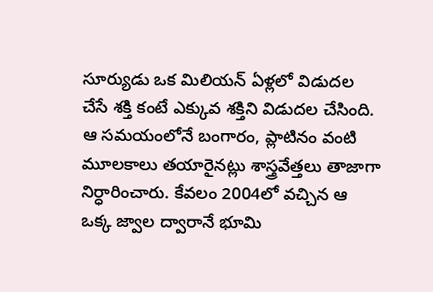సూర్యుడు ఒక మిలియన్ ఏళ్లలో విడుదల చేసే శక్తి కంటే ఎక్కువ శక్తిని విడుదల చేసింది. ఆ సమయంలోనే బంగారం, ప్లాటినం వంటి మూలకాలు తయారైనట్లు శాస్త్రవేత్తలు తాజాగా నిర్ధారించారు. కేవలం 2004లో వచ్చిన ఆ ఒక్క జ్వాల ద్వారానే భూమి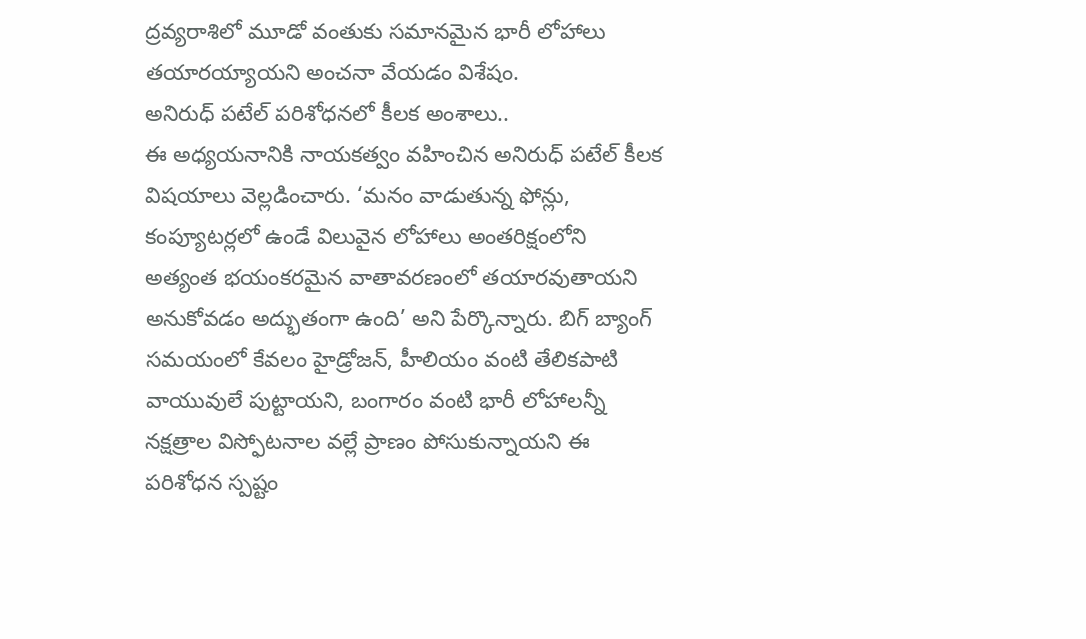ద్రవ్యరాశిలో మూడో వంతుకు సమానమైన భారీ లోహాలు తయారయ్యాయని అంచనా వేయడం విశేషం.
అనిరుధ్ పటేల్ పరిశోధనలో కీలక అంశాలు..
ఈ అధ్యయనానికి నాయకత్వం వహించిన అనిరుధ్ పటేల్ కీలక విషయాలు వెల్లడించారు. ‘మనం వాడుతున్న ఫోన్లు, కంప్యూటర్లలో ఉండే విలువైన లోహాలు అంతరిక్షంలోని అత్యంత భయంకరమైన వాతావరణంలో తయారవుతాయని అనుకోవడం అద్భుతంగా ఉంది’ అని పేర్కొన్నారు. బిగ్ బ్యాంగ్ సమయంలో కేవలం హైడ్రోజన్, హీలియం వంటి తేలికపాటి వాయువులే పుట్టాయని, బంగారం వంటి భారీ లోహాలన్నీ నక్షత్రాల విస్ఫోటనాల వల్లే ప్రాణం పోసుకున్నాయని ఈ పరిశోధన స్పష్టం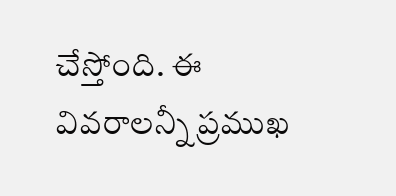చేస్తోంది. ఈ వివరాలన్నీ ప్రముఖ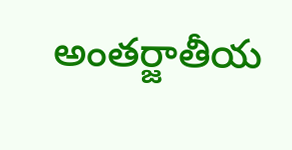అంతర్జాతీయ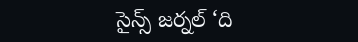సైన్స్ జర్నల్ ‘ది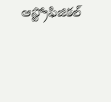ఆస్ట్రోఫిజికల్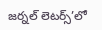జర్నల్ లెటర్స్’లో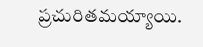ప్రచురితమయ్యాయి.